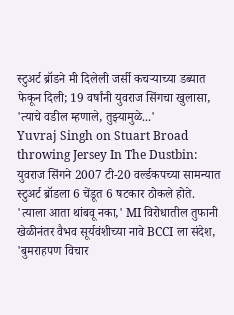स्टुअर्ट ब्रॉडने मी दिलेली जर्सी कचऱ्याच्या डब्यात फेकून दिली; 19 वर्षांनी युवराज सिंगचा खुलासा, 'त्याचे वडील म्हणाले, तुझ्यामुळे...'
Yuvraj Singh on Stuart Broad throwing Jersey In The Dustbin: युवराज सिंगने 2007 टी-20 वर्ल्डकपच्या सामन्यात स्टुअर्ट ब्रॉडला 6 चेंडूत 6 षटकार ठोकले होते.
'त्याला आता थांबवू नका,' MI विरोधातील तुफानी खेळीनंतर वैभव सूर्यवंशीच्या नावे BCCI ला संदेश, 'बुमराहपण विचार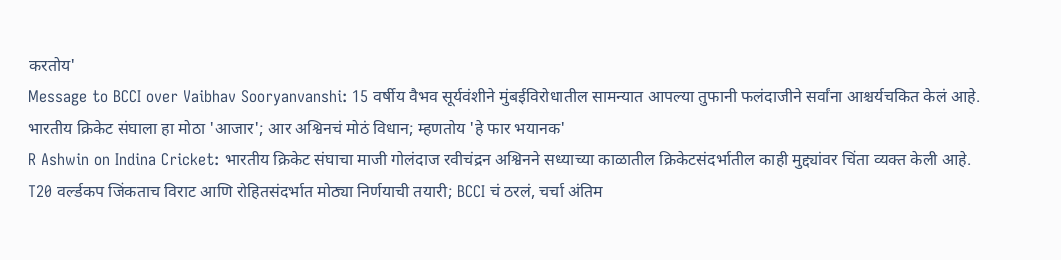करतोय'
Message to BCCI over Vaibhav Sooryanvanshi: 15 वर्षीय वैभव सूर्यवंशीने मुंबईविरोधातील सामन्यात आपल्या तुफानी फलंदाजीने सर्वांना आश्चर्यचकित केलं आहे.
भारतीय क्रिकेट संघाला हा मोठा 'आजार'; आर अश्विनचं मोठं विधान; म्हणतोय 'हे फार भयानक'
R Ashwin on Indina Cricket: भारतीय क्रिकेट संघाचा माजी गोलंदाज रवीचंद्रन अश्विनने सध्याच्या काळातील क्रिकेटसंदर्भातील काही मुद्द्यांवर चिंता व्यक्त केली आहे.
T20 वर्ल्डकप जिंकताच विराट आणि रोहितसंदर्भात मोठ्या निर्णयाची तयारी; BCCI चं ठरलं, चर्चा अंतिम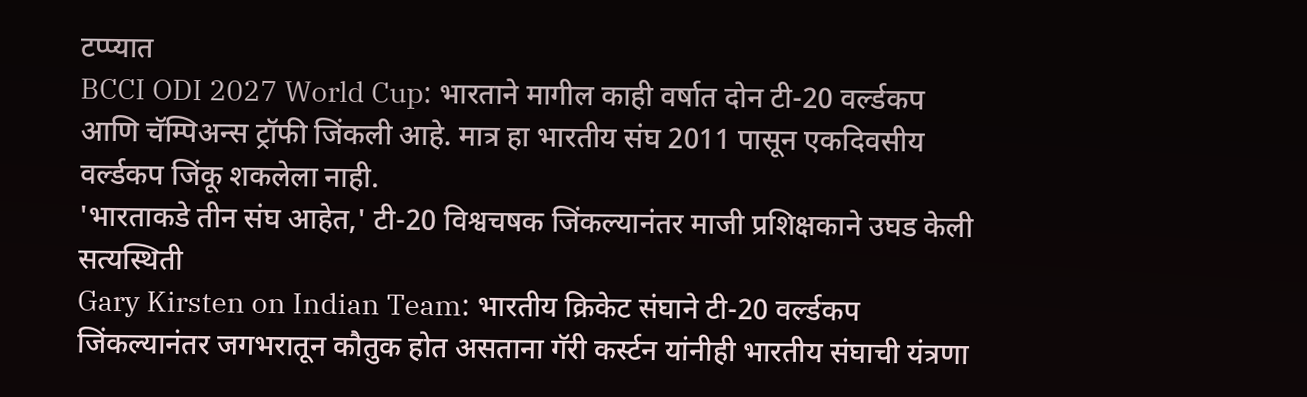टप्प्यात
BCCI ODI 2027 World Cup: भारताने मागील काही वर्षात दोन टी-20 वर्ल्डकप आणि चॅम्पिअन्स ट्रॉफी जिंकली आहे. मात्र हा भारतीय संघ 2011 पासून एकदिवसीय वर्ल्डकप जिंकू शकलेला नाही.
'भारताकडे तीन संघ आहेत,' टी-20 विश्वचषक जिंकल्यानंतर माजी प्रशिक्षकाने उघड केली सत्यस्थिती
Gary Kirsten on Indian Team: भारतीय क्रिकेट संघाने टी-20 वर्ल्डकप जिंकल्यानंतर जगभरातून कौतुक होत असताना गॅरी कर्स्टन यांनीही भारतीय संघाची यंत्रणा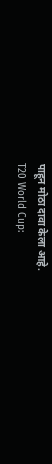पाहून मोठा दावा केला आहे.
T20 World Cup: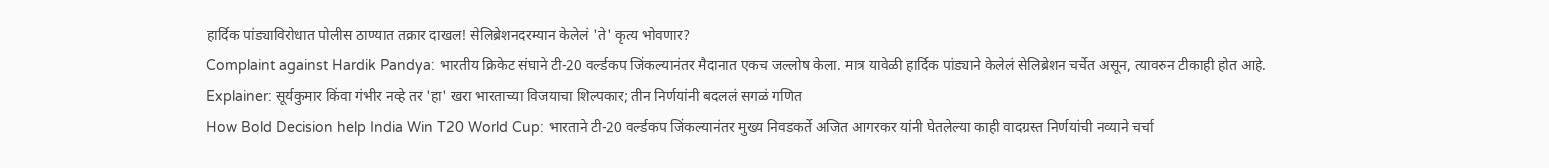हार्दिक पांड्याविरोधात पोलीस ठाण्यात तक्रार दाखल! सेलिब्रेशनदरम्यान केलेलं 'ते' कृत्य भोवणार?
Complaint against Hardik Pandya: भारतीय क्रिकेट संघाने टी-20 वर्ल्डकप जिंकल्यानंतर मैदानात एकच जल्लोष केला. मात्र यावेळी हार्दिक पांड्याने केलेलं सेलिब्रेशन चर्चेत असून, त्यावरुन टीकाही होत आहे.
Explainer: सूर्यकुमार किंवा गंभीर नव्हे तर 'हा' खरा भारताच्या विजयाचा शिल्पकार; तीन निर्णयांनी बदललं सगळं गणित
How Bold Decision help India Win T20 World Cup: भारताने टी-20 वर्ल्डकप जिंकल्यानंतर मुख्य निवडकर्ते अजित आगरकर यांनी घेतलेल्या काही वादग्रस्त निर्णयांची नव्याने चर्चा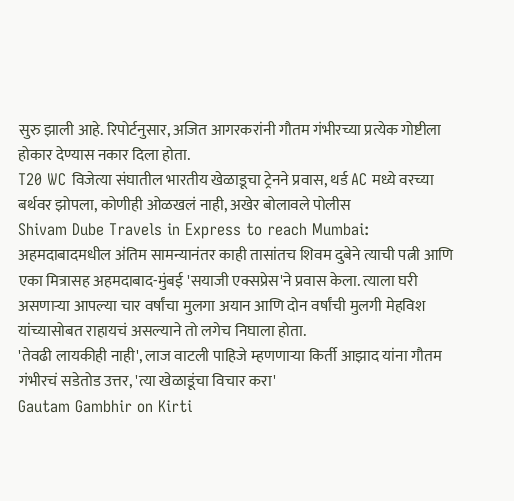सुरु झाली आहे. रिपोर्टनुसार, अजित आगरकरांनी गौतम गंभीरच्या प्रत्येक गोष्टीला होकार देण्यास नकार दिला होता.
T20 WC विजेत्या संघातील भारतीय खेळाडूचा ट्रेनने प्रवास, थर्ड AC मध्ये वरच्या बर्थवर झोपला, कोणीही ओळखलं नाही, अखेर बोलावले पोलीस
Shivam Dube Travels in Express to reach Mumbai: अहमदाबादमधील अंतिम सामन्यानंतर काही तासांतच शिवम दुबेने त्याची पत्नी आणि एका मित्रासह अहमदाबाद-मुंबई 'सयाजी एक्सप्रेस'ने प्रवास केला. त्याला घरी असणाऱ्या आपल्या चार वर्षांचा मुलगा अयान आणि दोन वर्षांची मुलगी मेहविश यांच्यासोबत राहायचं असल्याने तो लगेच निघाला होता.
'तेवढी लायकीही नाही', लाज वाटली पाहिजे म्हणणाऱ्या किर्ती आझाद यांना गौतम गंभीरचं सडेतोड उत्तर, 'त्या खेळाडूंचा विचार करा'
Gautam Gambhir on Kirti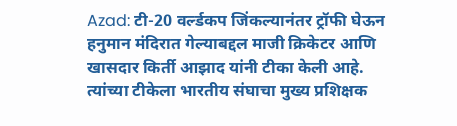Azad: टी-20 वर्ल्डकप जिंकल्यानंतर ट्रॉफी घेऊन हनुमान मंदिरात गेल्याबद्दल माजी क्रिकेटर आणि खासदार किर्ती आझाद यांनी टीका केली आहे. त्यांच्या टीकेला भारतीय संघाचा मुख्य प्रशिक्षक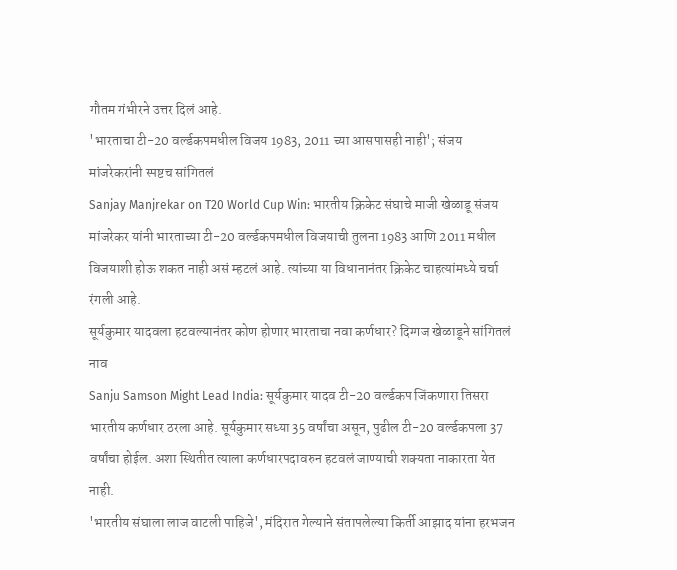गौतम गंभीरने उत्तर दिलं आहे.
'भारताचा टी-20 वर्ल्डकपमधील विजय 1983, 2011 च्या आसपासही नाही'; संजय मांजरेकरांनी स्पष्टच सांगितलं
Sanjay Manjrekar on T20 World Cup Win: भारतीय क्रिकेट संघाचे माजी खेळाडू संजय मांजरेकर यांनी भारताच्या टी-20 वर्ल्डकपमधील विजयाची तुलना 1983 आणि 2011 मधील विजयाशी होऊ शकत नाही असं म्हटलं आहे. त्यांच्या या विधानानंतर क्रिकेट चाहत्यांमध्ये चर्चा रंगली आहे.
सूर्यकुमार यादवला हटवल्यानंतर कोण होणार भारताचा नवा कर्णधार? दिग्गज खेळाडूने सांगितलं नाव
Sanju Samson Might Lead India: सूर्यकुमार यादव टी-20 वर्ल्डकप जिंकणारा तिसरा भारतीय कर्णधार ठरला आहे. सूर्यकुमार सध्या 35 वर्षांचा असून, पुढील टी-20 वर्ल्डकपला 37 वर्षांचा होईल. अशा स्थितीत त्याला कर्णधारपदावरुन हटवलं जाण्याची शक्यता नाकारता येत नाही.
'भारतीय संघाला लाज वाटली पाहिजे', मंदिरात गेल्याने संतापलेल्या किर्ती आझाद यांना हरभजन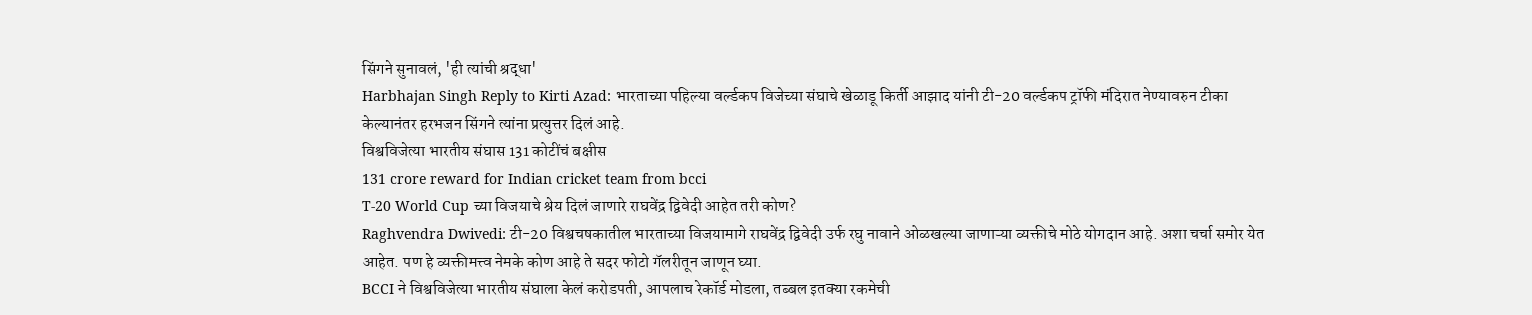सिंगने सुनावलं, 'ही त्यांची श्रद्धा'
Harbhajan Singh Reply to Kirti Azad: भारताच्या पहिल्या वर्ल्डकप विजेच्या संघाचे खेळाडू किर्ती आझाद यांनी टी-20 वर्ल्डकप ट्रॉफी मंदिरात नेण्यावरुन टीका केल्यानंतर हरभजन सिंगने त्यांना प्रत्युत्तर दिलं आहे.
विश्वविजेत्या भारतीय संघास 131 कोटींचं बक्षीस
131 crore reward for Indian cricket team from bcci
T-20 World Cup च्या विजयाचे श्रेय दिलं जाणारे राघवेंद्र द्विवेदी आहेत तरी कोण?
Raghvendra Dwivedi: टी-20 विश्वचषकातील भारताच्या विजयामागे राघवेंद्र द्विवेदी उर्फ रघु नावाने ओळखल्या जाणाऱ्या व्यक्तीचे मोठे योगदान आहे. अशा चर्चा समोर येत आहेत. पण हे व्यक्तीमत्त्व नेमके कोण आहे ते सदर फोटो गॅलरीतून जाणून घ्या.
BCCI ने विश्वविजेत्या भारतीय संघाला केलं करोडपती, आपलाच रेकॉर्ड मोडला, तब्बल इतक्या रकमेची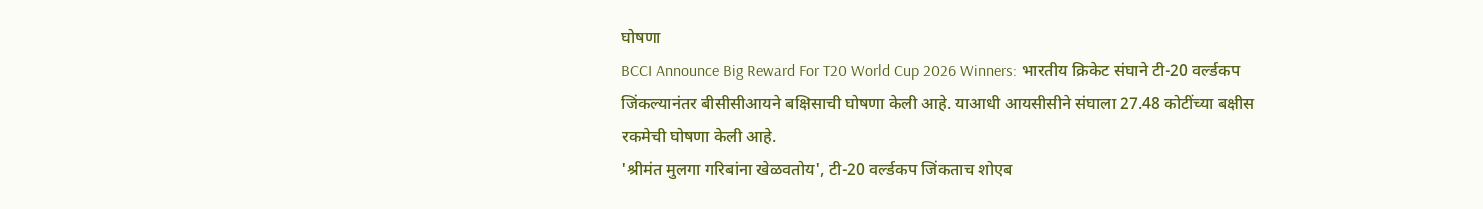घोषणा
BCCI Announce Big Reward For T20 World Cup 2026 Winners: भारतीय क्रिकेट संघाने टी-20 वर्ल्डकप जिंकल्यानंतर बीसीसीआयने बक्षिसाची घोषणा केली आहे. याआधी आयसीसीने संघाला 27.48 कोटींच्या बक्षीस रकमेची घोषणा केली आहे.
'श्रीमंत मुलगा गरिबांना खेळवतोय', टी-20 वर्ल्डकप जिंकताच शोएब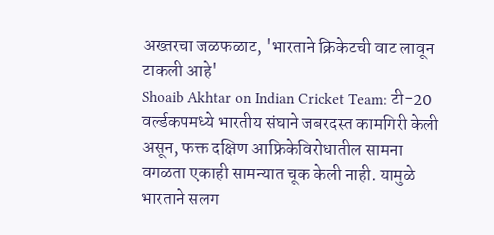अख्तरचा जळफळाट, 'भारताने क्रिकेटची वाट लावून टाकली आहे'
Shoaib Akhtar on Indian Cricket Team: टी-20 वर्ल्डकपमध्ये भारतीय संघाने जबरदस्त कामगिरी केली असून, फक्त दक्षिण आफ्रिकेविरोधातील सामना वगळता एकाही सामन्यात चूक केली नाही. यामुळे भारताने सलग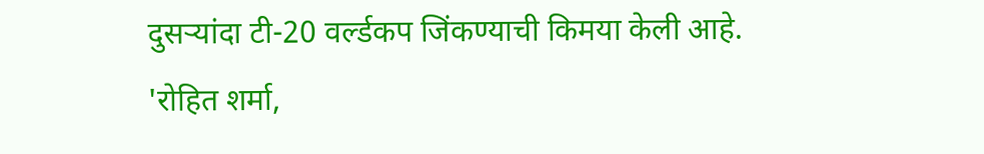दुसऱ्यांदा टी-20 वर्ल्डकप जिंकण्याची किमया केली आहे.
'रोहित शर्मा,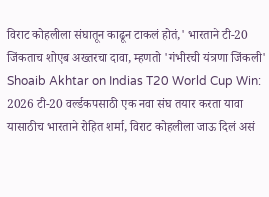विराट कोहलीला संघातून काढून टाकलं होतं,' भारताने टी-20 जिंकताच शोएब अख्तरचा दावा, म्हणतो 'गंभीरची यंत्रणा जिंकली'
Shoaib Akhtar on Indias T20 World Cup Win: 2026 टी-20 वर्ल्डकपसाठी एक नवा संघ तयार करता यावा यासाठीच भारताने रोहित शर्मा, विराट कोहलीला जाऊ दिलं असं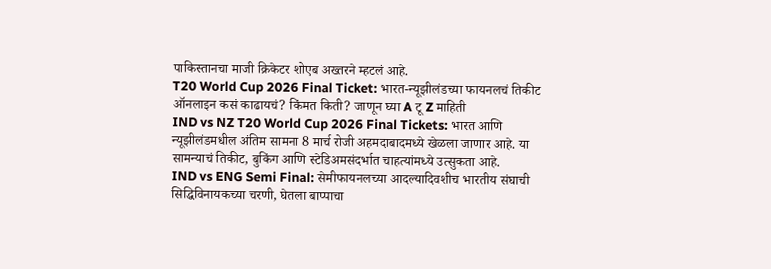पाकिस्तानचा माजी क्रिकेटर शोएब अख्तरने म्हटलं आहे.
T20 World Cup 2026 Final Ticket: भारत-न्यूझीलंडच्या फायनलचं तिकीट ऑनलाइन कसं काढायचं? किंमत किती? जाणून घ्या A टू Z माहिती
IND vs NZ T20 World Cup 2026 Final Tickets: भारत आणि न्यूझीलंडमधील अंतिम सामना 8 मार्च रोजी अहमदाबादमध्ये खेळला जाणार आहे. या सामन्याचं तिकीट, बुकिंग आणि स्टेडिअमसंदर्भात चाहत्यांमध्ये उत्सुकता आहे.
IND vs ENG Semi Final: सेमीफायनलच्या आदल्यादिवशीच भारतीय संघाची सिद्धिविनायकच्या चरणी, घेतला बाप्पाचा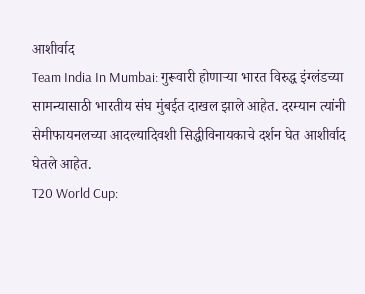आशीर्वाद
Team India In Mumbai: गुरूवारी होणाऱ्या भारत विरुद्ध इंग्लंडच्या सामन्यासाठी भारतीय संघ मुंबईत दाखल झाले आहेत. दरम्यान त्यांनी सेमीफायनलच्या आदल्यादिवशी सिद्धीविनायकाचे दर्शन घेत आशीर्वाद घेतले आहेत.
T20 World Cup: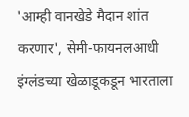'आम्ही वानखेडे मैदान शांत करणार', सेमी-फायनलआधी इंग्लंडच्या खेळाडूकडून भारताला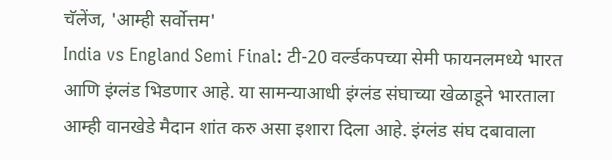चॅलेंज, 'आम्ही सर्वोत्तम'
India vs England Semi Final: टी-20 वर्ल्डकपच्या सेमी फायनलमध्ये भारत आणि इंग्लंड भिडणार आहे. या सामन्याआधी इंग्लंड संघाच्या खेळाडूने भारताला आम्ही वानखेडे मैदान शांत करु असा इशारा दिला आहे. इंग्लंड संघ दबावाला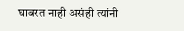घाबरत नाही असंही त्यांनी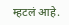म्हटलं आहे.